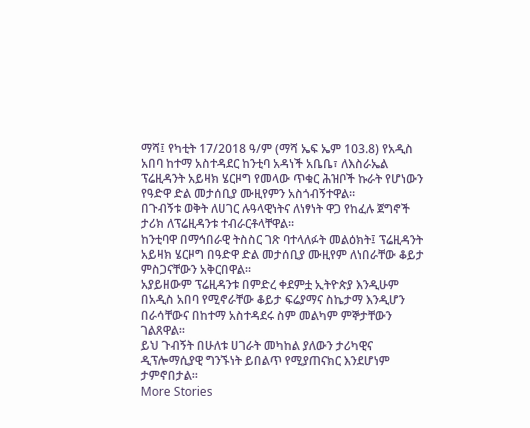ማሻ፤ የካቲት 17/2018 ዓ/ም (ማሻ ኤፍ ኤም 103.8) የአዲስ አበባ ከተማ አስተዳደር ከንቲባ አዳነች አቤቤ፣ ለእስራኤል ፕሬዚዳንት አይዛክ ሄርዞግ የመላው ጥቁር ሕዝቦች ኩራት የሆነውን የዓድዋ ድል መታሰቢያ ሙዚየምን አስጎብኝተዋል።
በጉብኝቱ ወቅት ለሀገር ሉዓላዊነትና ለነፃነት ዋጋ የከፈሉ ጀግኖች ታሪክ ለፕሬዚዳንቱ ተብራርቶላቸዋል።
ከንቲባዋ በማኅበራዊ ትስስር ገጽ ባተላለፉት መልዕክት፤ ፕሬዚዳንት አይዛክ ሄርዞግ በዓድዋ ድል መታሰቢያ ሙዚየም ለነበራቸው ቆይታ ምስጋናቸውን አቅርበዋል።
አያይዘውም ፕሬዚዳንቱ በምድረ ቀደምቷ ኢትዮጵያ እንዲሁም በአዲስ አበባ የሚኖራቸው ቆይታ ፍሬያማና ስኬታማ እንዲሆን በራሳቸውና በከተማ አስተዳደሩ ስም መልካም ምኞታቸውን ገልጸዋል።
ይህ ጉብኝት በሁለቱ ሀገራት መካከል ያለውን ታሪካዊና ዲፕሎማሲያዊ ግንኙነት ይበልጥ የሚያጠናክር እንደሆነም ታምኖበታል።
More Stories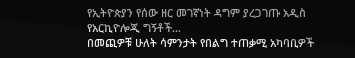የኢትዮጵያን የሰው ዘር መገኛነት ዳግም ያረጋገጡ አዲስ የአርኪዮሎጂ ግኝቶች…
በመጪዎቹ ሁለት ሳምንታት የበልግ ተጠቃሚ አካባቢዎች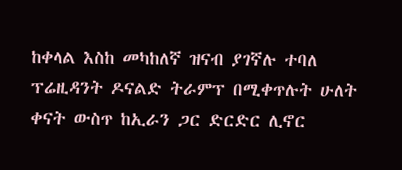ከቀላል እስከ መካከለኛ ዝናብ ያገኛሉ ተባለ
ፕሬዚዳንት ዶናልድ ትራምፕ በሚቀጥሉት ሁለት ቀናት ውስጥ ከኢራን ጋር ድርድር ሊኖር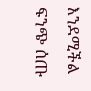እንደሚችል ፍንጭ ሰጡ